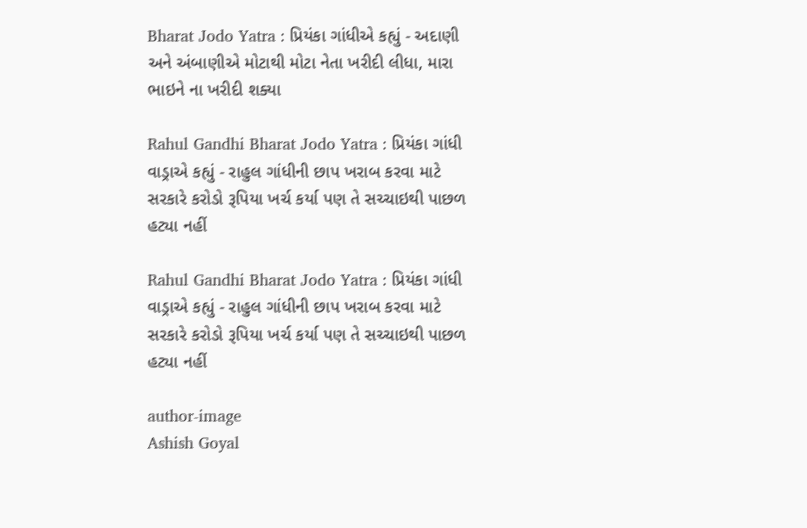Bharat Jodo Yatra : પ્રિયંકા ગાંધીએ કહ્યું - અદાણી અને અંબાણીએ મોટાથી મોટા નેતા ખરીદી લીધા, મારા ભાઇને ના ખરીદી શક્યા

Rahul Gandhi Bharat Jodo Yatra : પ્રિયંકા ગાંધી વાડ્રાએ કહ્યું - રાહુલ ગાંધીની છાપ ખરાબ કરવા માટે સરકારે કરોડો રૂપિયા ખર્ચ કર્યા પણ તે સચ્ચાઇથી પાછળ હટ્યા નહીં

Rahul Gandhi Bharat Jodo Yatra : પ્રિયંકા ગાંધી વાડ્રાએ કહ્યું - રાહુલ ગાંધીની છાપ ખરાબ કરવા માટે સરકારે કરોડો રૂપિયા ખર્ચ કર્યા પણ તે સચ્ચાઇથી પાછળ હટ્યા નહીં

author-image
Ashish Goyal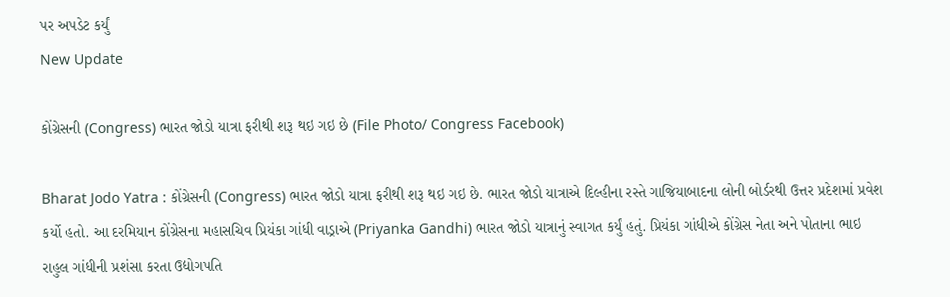પર અપડેટ કર્યું
New Update

કોંગ્રેસની (Congress) ભારત જોડો યાત્રા ફરીથી શરૂ થઇ ગઇ છે (File Photo/ Congress Facebook)

Bharat Jodo Yatra : કોંગ્રેસની (Congress) ભારત જોડો યાત્રા ફરીથી શરૂ થઇ ગઇ છે. ભારત જોડો યાત્રાએ દિલ્હીના રસ્તે ગાજિયાબાદના લોની બોર્ડરથી ઉત્તર પ્રદેશમાં પ્રવેશ કર્યો હતો. આ દરમિયાન કોંગ્રેસના મહાસચિવ પ્રિયંકા ગાંધી વાડ્રાએ (Priyanka Gandhi) ભારત જોડો યાત્રાનું સ્વાગત કર્યું હતું. પ્રિયંકા ગાંધીએ કોંગ્રેસ નેતા અને પોતાના ભાઇ રાહુલ ગાંધીની પ્રશંસા કરતા ઉદ્યોગપતિ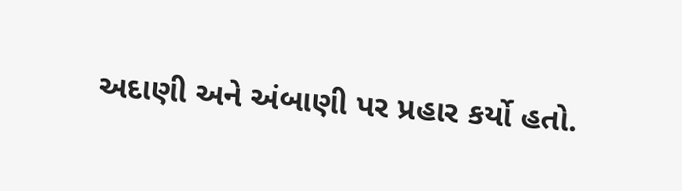અદાણી અને અંબાણી પર પ્રહાર કર્યો હતો.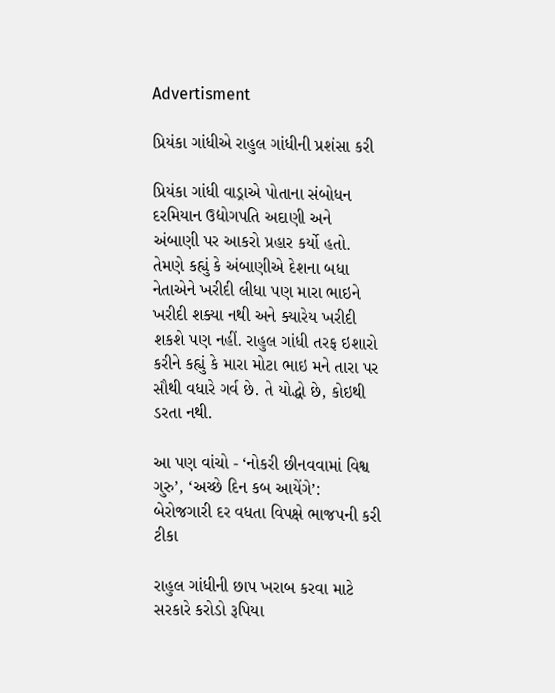Advertisment

પ્રિયંકા ગાંધીએ રાહુલ ગાંધીની પ્રશંસા કરી

પ્રિયંકા ગાંધી વાડ્રાએ પોતાના સંબોધન દરમિયાન ઉદ્યોગપતિ અદાણી અને અંબાણી પર આકરો પ્રહાર કર્યો હતો. તેમણે કહ્યું કે અંબાણીએ દેશના બધા નેતાએને ખરીદી લીધા પણ મારા ભાઇને ખરીદી શક્યા નથી અને ક્યારેય ખરીદી શકશે પણ નહીં. રાહુલ ગાંધી તરફ ઇશારો કરીને કહ્યું કે મારા મોટા ભાઇ મને તારા પર સૌથી વધારે ગર્વ છે. તે યોદ્ધો છે, કોઇથી ડરતા નથી.

આ પણ વાંચો - ‘નોકરી છીનવવામાં વિશ્વ ગુરુ’, ‘અચ્છે દિન કબ આયેંગે’: બેરોજગારી દર વધતા વિપક્ષે ભાજપની કરી ટીકા

રાહુલ ગાંધીની છાપ ખરાબ કરવા માટે સરકારે કરોડો રૂપિયા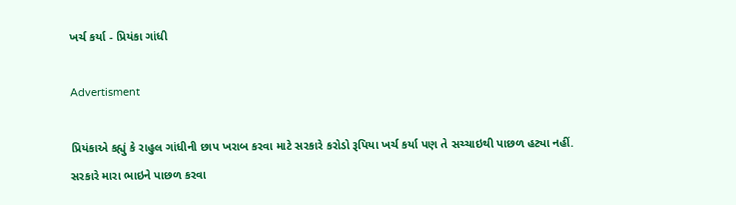ખર્ચ કર્યા - પ્રિયંકા ગાંધી

Advertisment

પ્રિયંકાએ કહ્યું કે રાહુલ ગાંધીની છાપ ખરાબ કરવા માટે સરકારે કરોડો રૂપિયા ખર્ચ કર્યા પણ તે સચ્ચાઇથી પાછળ હટ્યા નહીં. સરકારે મારા ભાઇને પાછળ કરવા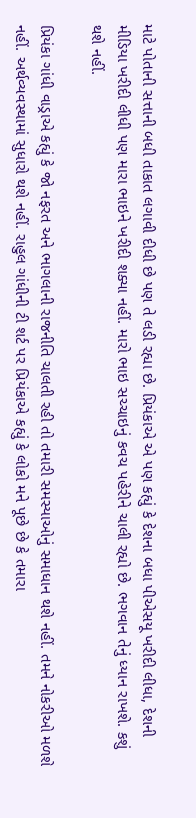માટે પોતાની સત્તાની બધી તાકાત લગાવી દીધી છે પણ તે લડી રહ્યા છે. પ્રિયંકાએ એ પણ કહ્યું કે દેશના બધા પીએસયૂ ખરીદી લીધા, દેશની મીડિયા ખરીદી લીધી પણ મારા ભાઇને ખરીદી શક્યા નહીં. મારો ભાઇ સચ્ચાઇનું કવચ પહેરીને ચાલી રહ્યો છે. ભગવાન તેનું ધ્યાન રાખશે. કશું થશે નહીં.

પ્રિયંકા ગાંધી વાડ્રાએ કહ્યું કે જો નફરત અને ભાગલાની રાજનીતિ ચાલતી રહી તો તમારી સમસ્યાઓનું સમાધાન થશે નહીં. તમને નોકરીઓ મળશે નહીં. અર્થવ્યવસ્થામાં સુધારો થશે નહીં. રાહુલ ગાંધીની ટી શર્ટ પર પ્રિયંકાએ કહ્યું કે લોકો મને પૂછે છે કે તમારા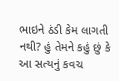ભાઇને ઠંડી કેમ લાગતી નથી? હું તેમને કહું છું કે આ સત્યનું કવચ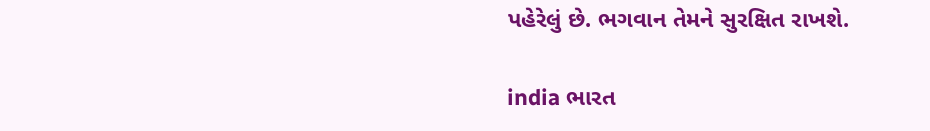પહેરેલું છે. ભગવાન તેમને સુરક્ષિત રાખશે.

india ભારત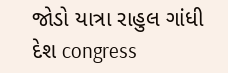જોડો યાત્રા રાહુલ ગાંધી દેશ congress